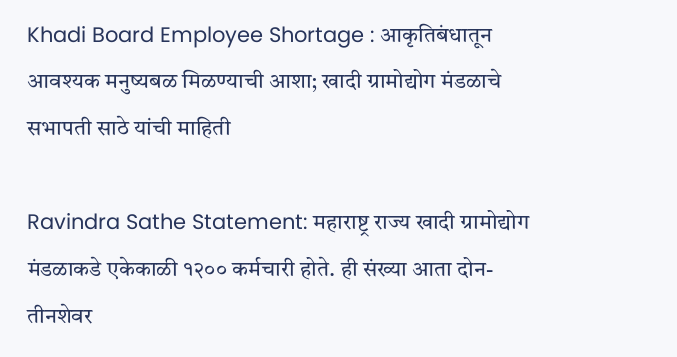Khadi Board Employee Shortage : आकृतिबंधातून आवश्यक मनुष्यबळ मिळण्याची आशा; खादी ग्रामोद्योग मंडळाचे सभापती साठे यांची माहिती

Ravindra Sathe Statement: महाराष्ट्र राज्य खादी ग्रामोद्योग मंडळाकडे एकेकाळी १२०० कर्मचारी होते. ही संख्या आता दोन-तीनशेवर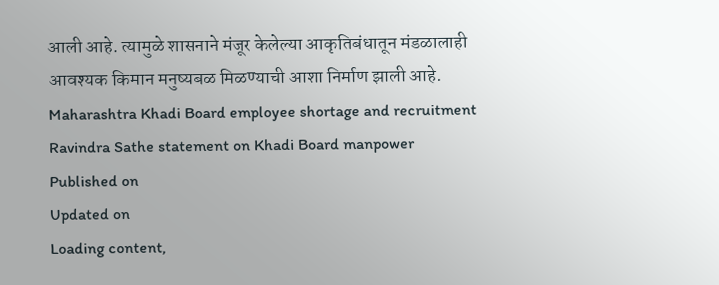आली आहे. त्यामुळे शासनाने मंजूर केलेल्या आकृतिबंधातून मंडळालाही आवश्यक किमान मनुष्यबळ मिळण्याची आशा निर्माण झाली आहे.
Maharashtra Khadi Board employee shortage and recruitment
Ravindra Sathe statement on Khadi Board manpower
Published on
Updated on
Loading content,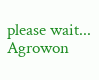please wait...
Agrowon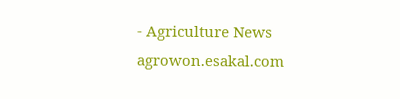- Agriculture News
agrowon.esakal.com